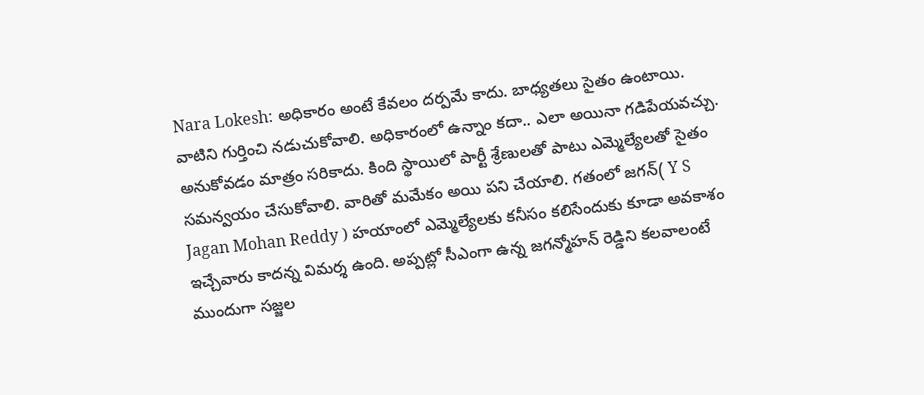Nara Lokesh: అధికారం అంటే కేవలం దర్పమే కాదు. బాధ్యతలు సైతం ఉంటాయి. వాటిని గుర్తించి నడుచుకోవాలి. అధికారంలో ఉన్నాం కదా.. ఎలా అయినా గడిపేయవచ్చు. అనుకోవడం మాత్రం సరికాదు. కింది స్థాయిలో పార్టీ శ్రేణులతో పాటు ఎమ్మెల్యేలతో సైతం సమన్వయం చేసుకోవాలి. వారితో మమేకం అయి పని చేయాలి. గతంలో జగన్( Y S Jagan Mohan Reddy ) హయాంలో ఎమ్మెల్యేలకు కనీసం కలిసేందుకు కూడా అవకాశం ఇచ్చేవారు కాదన్న విమర్శ ఉంది. అప్పట్లో సీఎంగా ఉన్న జగన్మోహన్ రెడ్డిని కలవాలంటే ముందుగా సజ్జల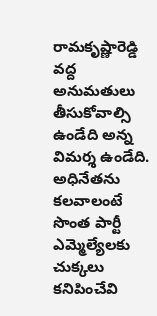రామకృష్ణారెడ్డి వద్ద అనుమతులు తీసుకోవాల్సి ఉండేది అన్న విమర్శ ఉండేది. అధినేతను కలవాలంటే సొంత పార్టీ ఎమ్మెల్యేలకు చుక్కలు కనిపించేవి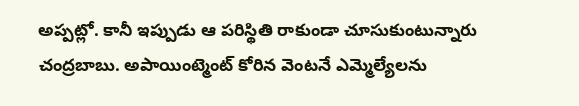అప్పట్లో. కానీ ఇప్పుడు ఆ పరిస్థితి రాకుండా చూసుకుంటున్నారు చంద్రబాబు. అపాయింట్మెంట్ కోరిన వెంటనే ఎమ్మెల్యేలను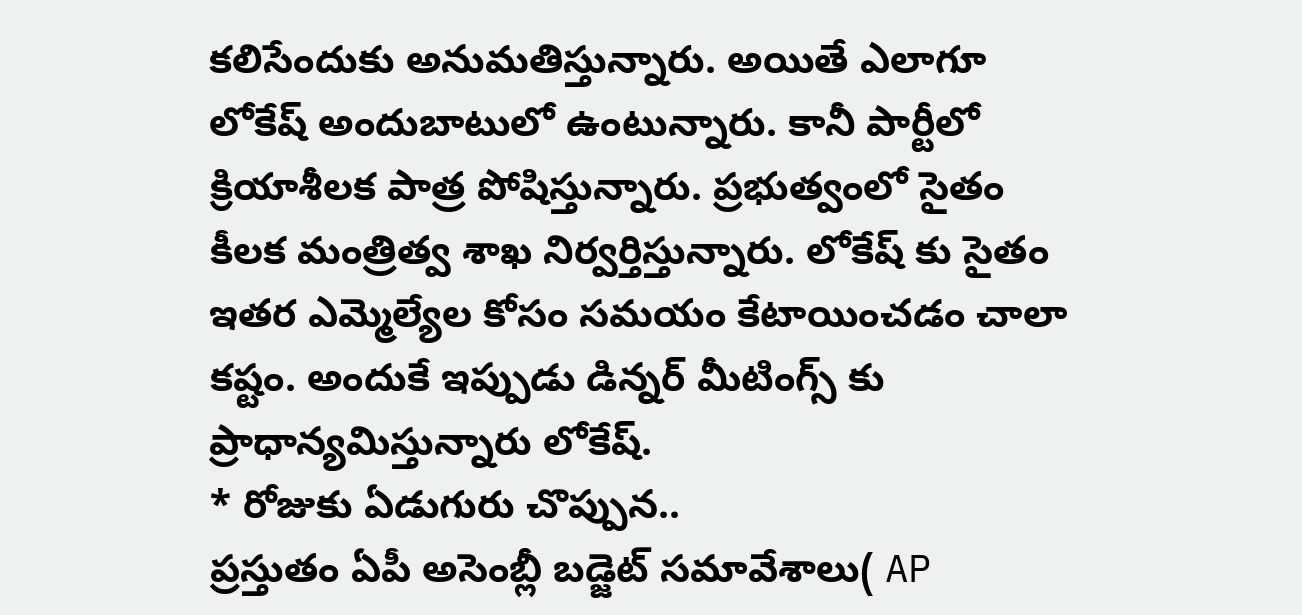కలిసేందుకు అనుమతిస్తున్నారు. అయితే ఎలాగూ లోకేష్ అందుబాటులో ఉంటున్నారు. కానీ పార్టీలో క్రియాశీలక పాత్ర పోషిస్తున్నారు. ప్రభుత్వంలో సైతం కీలక మంత్రిత్వ శాఖ నిర్వర్తిస్తున్నారు. లోకేష్ కు సైతం ఇతర ఎమ్మెల్యేల కోసం సమయం కేటాయించడం చాలా కష్టం. అందుకే ఇప్పుడు డిన్నర్ మీటింగ్స్ కు ప్రాధాన్యమిస్తున్నారు లోకేష్.
* రోజుకు ఏడుగురు చొప్పున..
ప్రస్తుతం ఏపీ అసెంబ్లీ బడ్జెట్ సమావేశాలు( AP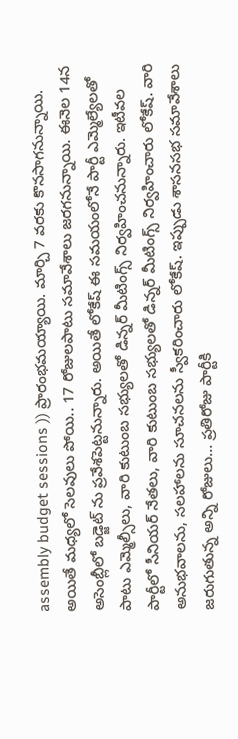assembly budget sessions )) ప్రారంభమయ్యాయి. మార్చి 7 వరకు కొనసాగనున్నాయి. అయితే మధ్యలో సెలవులు పోయి.. 17 రోజులపాటు సమావేశాలు జరగనున్నాయి. ఈనెల 14న అసెంబ్లీలో బడ్జెట్ ను ప్రవేశపెట్టనున్నారు. అయితే లోకేష్ ఈ సమయంలోనే పార్టీ ఎమ్మెల్యేలతో పాటు ఎమ్మెల్సీలు, వారి కుటుంబ సభ్యులతో డిన్నర్ మీటింగ్స్ నిర్వహించనున్నారు. ఇటీవల పార్టీలో సీనియర్ నేతలు, వారి కుటుంబ సభ్యులతో డిన్నర్ మీటింగ్స్ నిర్వహించారు లోకేష్. వారి అనుభవాలను, సలహాలను సూచనలను స్వీకరించారు లోకేష్. ఇప్పుడు శాసనసభ సమావేశాలు జరుగుతున్న అన్ని రోజులు… ప్రతిరోజు పార్టీకి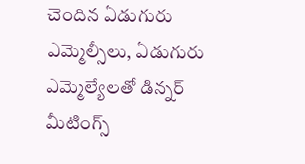చెందిన ఏడుగురు ఎమ్మెల్సీలు, ఏడుగురు ఎమ్మెల్యేలతో డిన్నర్ మీటింగ్స్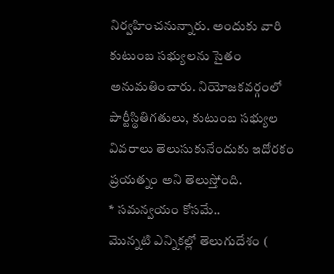నిర్వహించనున్నారు. అందుకు వారి కుటుంబ సభ్యులను సైతం అనుమతించారు. నియోజకవర్గంలో పార్టీస్థితిగతులు, కుటుంబ సభ్యుల వివరాలు తెలుసుకునేందుకు ఇదోరకం ప్రయత్నం అని తెలుస్తోంది.
* సమన్వయం కోసమే..
మొన్నటి ఎన్నికల్లో తెలుగుదేశం (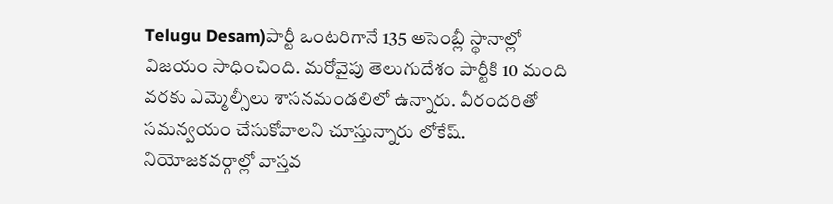Telugu Desam)పార్టీ ఒంటరిగానే 135 అసెంబ్లీ స్థానాల్లో విజయం సాధించింది. మరోవైపు తెలుగుదేశం పార్టీకి 10 మంది వరకు ఎమ్మెల్సీలు శాసనమండలిలో ఉన్నారు. వీరందరితో సమన్వయం చేసుకోవాలని చూస్తున్నారు లోకేష్. నియోజకవర్గాల్లో వాస్తవ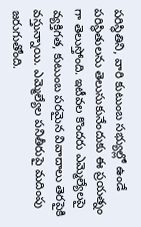పరిస్థితిని, వారి కుటుంబ సభ్యుల్లో ఉండే పరిస్థితులను తెలుసుకునేందుకు ఈ ప్రయత్నం గా తెలుస్తోంది. ఇటీవల కొందరు ఎమ్మెల్యేలపై వ్యక్తిగత, కుటుంబ పరమైన వివాదాలు తెరపైకి వస్తున్నాయి. ఎమ్మెల్యేల పనితీరుపై మదింపు జరుగుతోంది.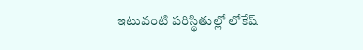ఇటువంటి పరిస్థితుల్లో లోకేష్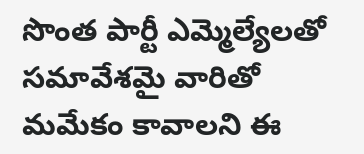సొంత పార్టీ ఎమ్మెల్యేలతో సమావేశమై వారితో మమేకం కావాలని ఈ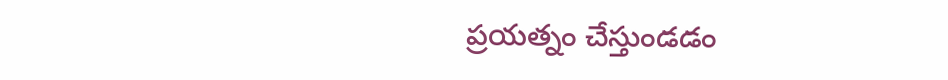ప్రయత్నం చేస్తుండడం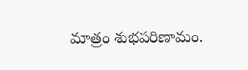మాత్రం శుభపరిణామం.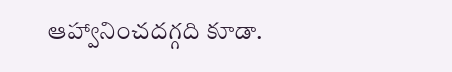ఆహ్వానించదగ్గది కూడా.